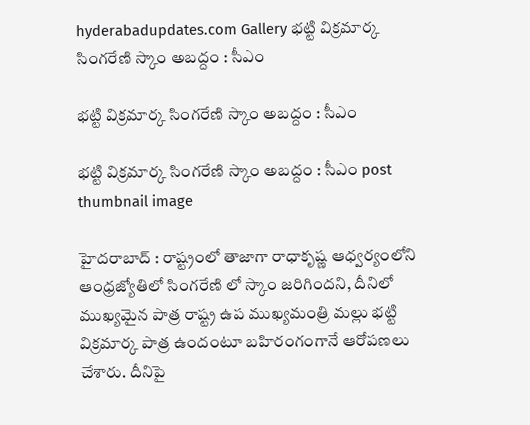hyderabadupdates.com Gallery భ‌ట్టి విక్ర‌మార్క సింగ‌రేణి స్కాం అబ‌ద్దం : సీఎం

భ‌ట్టి విక్ర‌మార్క సింగ‌రేణి స్కాం అబ‌ద్దం : సీఎం

భ‌ట్టి విక్ర‌మార్క సింగ‌రేణి స్కాం అబ‌ద్దం : సీఎం post thumbnail image

హైద‌రాబాద్ : రాష్ట్రంలో తాజాగా రాధాకృష్ణ ఆధ్వ‌ర్యంలోని ఆంధ్ర‌జ్యోతిలో సింగ‌రేణి లో స్కాం జ‌రిగింద‌ని, దీనిలో ముఖ్య‌మైన పాత్ర రాష్ట్ర ఉప ముఖ్య‌మంత్రి మ‌ల్లు భ‌ట్టి విక్ర‌మార్క పాత్ర ఉందంటూ బ‌హిరంగంగానే ఆరోప‌ణ‌లు చేశారు. దీనిపై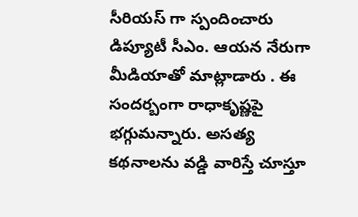సీరియ‌స్ గా స్పందించారు డిప్యూటీ సీఎం. ఆయ‌న నేరుగా మీడియాతో మాట్లాడారు . ఈ సంద‌ర్బంగా రాధాకృష్ణ‌పై భ‌గ్గుమ‌న్నారు. అస‌త్య క‌థ‌నాల‌ను వ‌డ్డి వారిస్తే చూస్తూ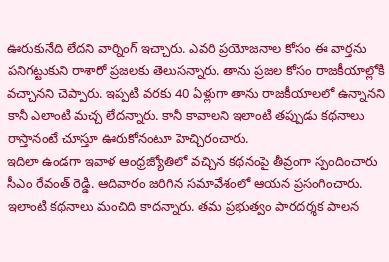ఊరుకునేది లేద‌ని వార్నింగ్ ఇచ్చారు. ఎవ‌రి ప్ర‌యోజ‌నాల కోసం ఈ వార్త‌ను ప‌నిగట్టుకుని రాశారో ప్ర‌జ‌ల‌కు తెలుస‌న్నారు. తాను ప్ర‌జ‌ల కోసం రాజ‌కీయాల్లోకి వ‌చ్చాన‌ని చెప్పారు. ఇప్ప‌టి వ‌ర‌కు 40 ఏళ్లుగా తాను రాజ‌కీయాల‌లో ఉన్నాన‌ని కానీ ఎలాంటి మ‌చ్చ లేద‌న్నారు. కానీ కావాల‌ని ఇలాంటి త‌ప్పుడు క‌థ‌నాలు రాస్తానంటే చూస్తూ ఊరుకోనంటూ హెచ్చిరంచారు.
ఇదిలా ఉండ‌గా ఇవాళ ఆంధ్ర‌జ్యోతిలో వ‌చ్చిన క‌థ‌నంపై తీవ్రంగా స్పందించారు సీఎం రేవంత్ రెడ్డి. ఆదివారం జ‌రిగిన స‌మావేశంలో ఆయ‌న ప్ర‌సంగించారు. ఇలాంటి క‌థ‌నాలు మంచిది కాద‌న్నారు. త‌మ ప్ర‌భుత్వం పార‌ద‌ర్శ‌క పాల‌న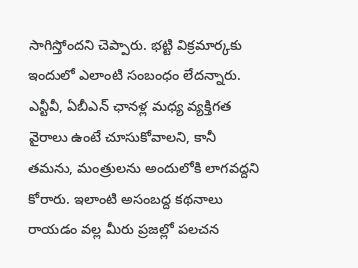సాగిస్తోంద‌ని చెప్పారు. భ‌ట్టి విక్ర‌మార్క‌కు ఇందులో ఎలాంటి సంబంధం లేద‌న్నారు. ఎన్టీవీ, ఏబీఎన్ ఛాన‌ళ్ల మ‌ధ్య వ్య‌క్తిగ‌త వైరాలు ఉంటే చూసుకోవాల‌ని, కానీ త‌మ‌ను, మంత్రుల‌ను అందులోకి లాగ‌వ‌ద్ద‌ని కోరారు. ఇలాంటి అసంబద్ద క‌థ‌నాలు రాయ‌డం వ‌ల్ల మీరు ప్ర‌జ‌ల్లో ప‌ల‌చ‌న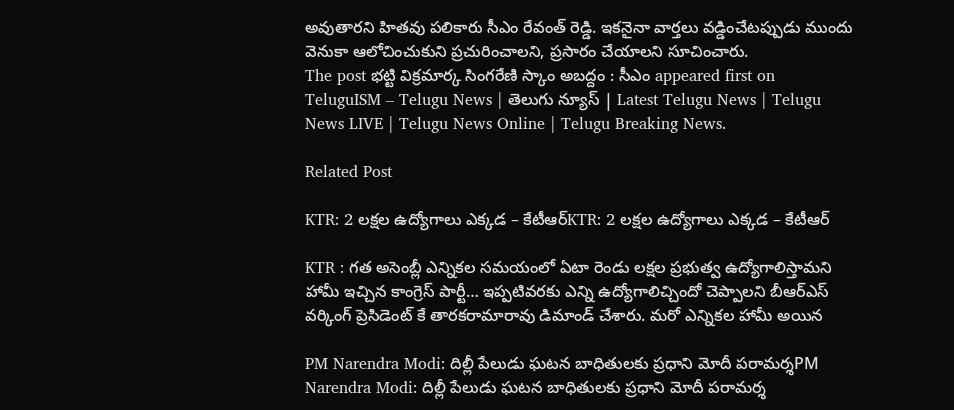అవుతార‌ని హిత‌వు ప‌లికారు సీఎం రేవంత్ రెడ్డి. ఇక‌నైనా వార్త‌లు వ‌డ్డించేట‌ప్పుడు ముందు వెనుకా ఆలోచించుకుని ప్ర‌చురించాల‌ని, ప్ర‌సారం చేయాల‌ని సూచించారు.
The post భ‌ట్టి విక్ర‌మార్క సింగ‌రేణి స్కాం అబ‌ద్దం : సీఎం appeared first on TeluguISM – Telugu News | తెలుగు న్యూస్ | Latest Telugu News | Telugu News LIVE | Telugu News Online | Telugu Breaking News.

Related Post

KTR: 2 లక్షల ఉద్యోగాలు ఎక్కడ – కేటీఆర్‌KTR: 2 లక్షల ఉద్యోగాలు ఎక్కడ – కేటీఆర్‌

KTR : గత అసెంబ్లీ ఎన్నికల సమయంలో ఏటా రెండు లక్షల ప్రభుత్వ ఉద్యోగాలిస్తామని హామీ ఇచ్చిన కాంగ్రెస్‌ పార్టీ… ఇప్పటివరకు ఎన్ని ఉద్యోగాలిచ్చిందో చెప్పాలని బీఆర్‌ఎస్‌ వర్కింగ్‌ ప్రెసిడెంట్‌ కే తారకరామారావు డిమాండ్‌ చేశారు. మరో ఎన్నికల హామీ అయిన

PM Narendra Modi: దిల్లీ పేలుడు ఘటన బాధితులకు ప్రధాని మోదీ పరామర్శPM Narendra Modi: దిల్లీ పేలుడు ఘటన బాధితులకు ప్రధాని మోదీ పరామర్శ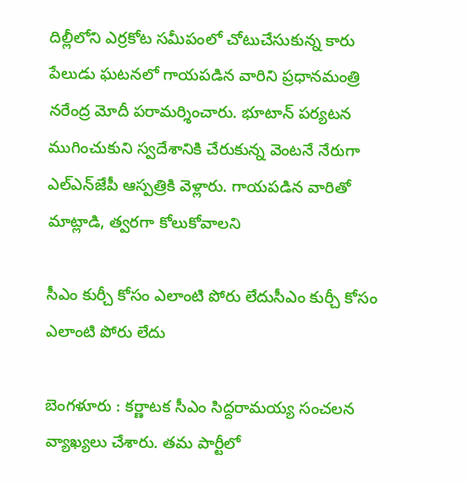దిల్లీలోని ఎర్రకోట సమీపంలో చోటుచేసుకున్న కారు పేలుడు ఘటనలో గాయపడిన వారిని ప్రధానమంత్రి నరేంద్ర మోదీ పరామర్శించారు. భూటాన్ పర్యటన ముగించుకుని స్వదేశానికి చేరుకున్న వెంటనే నేరుగా ఎల్‌ఎన్‌జేపీ ఆస్పత్రికి వెళ్లారు. గాయపడిన వారితో మాట్లాడి, త్వరగా కోలుకోవాలని

సీఎం కుర్చీ కోసం ఎలాంటి పోరు లేదుసీఎం కుర్చీ కోసం ఎలాంటి పోరు లేదు

బెంగ‌ళూరు : క‌ర్ణాట‌క సీఎం సిద్ద‌రామ‌య్య సంచ‌ల‌న వ్యాఖ్య‌లు చేశారు. త‌మ పార్టీలో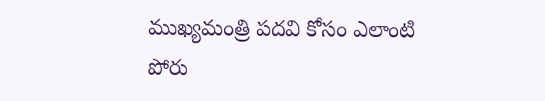ముఖ్య‌మంత్రి ప‌ద‌వి కోసం ఎలాంటి పోరు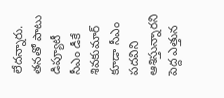లేద‌న్నారు. త‌న‌తో పాటు డిప్యూటీ సీఎం డీకే శివ‌కుమార్ కూడా సీఎం ప‌ద‌విని ఆశిస్తున్నార‌ని పెద్ద ఎత్తున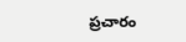ప్ర‌చారం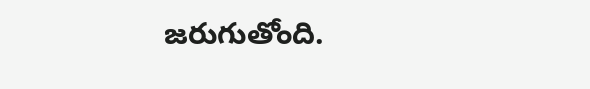జ‌రుగుతోంది.